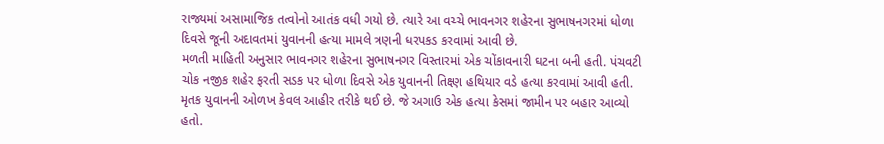રાજ્યમાં અસામાજિક તત્વોનો આતંક વધી ગયો છે. ત્યારે આ વચ્ચે ભાવનગર શહેરના સુભાષનગરમાં ધોળા દિવસે જૂની અદાવતમાં યુવાનની હત્યા મામલે ત્રણની ધરપકડ કરવામાં આવી છે.
મળતી માહિતી અનુસાર ભાવનગર શહેરના સુભાષનગર વિસ્તારમાં એક ચોંકાવનારી ઘટના બની હતી. પંચવટી ચોક નજીક શહેર ફરતી સડક પર ધોળા દિવસે એક યુવાનની તિક્ષ્ણ હથિયાર વડે હત્યા કરવામાં આવી હતી. મૃતક યુવાનની ઓળખ કેવલ આહીર તરીકે થઈ છે. જે અગાઉ એક હત્યા કેસમાં જામીન પર બહાર આવ્યો હતો.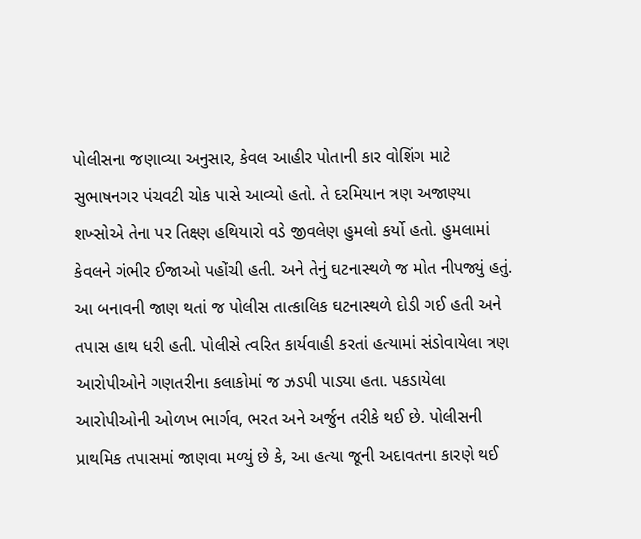પોલીસના જણાવ્યા અનુસાર, કેવલ આહીર પોતાની કાર વોશિંગ માટે સુભાષનગર પંચવટી ચોક પાસે આવ્યો હતો. તે દરમિયાન ત્રણ અજાણ્યા શખ્સોએ તેના પર તિક્ષ્ણ હથિયારો વડે જીવલેણ હુમલો કર્યો હતો. હુમલામાં કેવલને ગંભીર ઈજાઓ પહોંચી હતી. અને તેનું ઘટનાસ્થળે જ મોત નીપજ્યું હતું. આ બનાવની જાણ થતાં જ પોલીસ તાત્કાલિક ઘટનાસ્થળે દોડી ગઈ હતી અને તપાસ હાથ ધરી હતી. પોલીસે ત્વરિત કાર્યવાહી કરતાં હત્યામાં સંડોવાયેલા ત્રણ આરોપીઓને ગણતરીના કલાકોમાં જ ઝડપી પાડ્યા હતા. પકડાયેલા આરોપીઓની ઓળખ ભાર્ગવ, ભરત અને અર્જુન તરીકે થઈ છે. પોલીસની પ્રાથમિક તપાસમાં જાણવા મળ્યું છે કે, આ હત્યા જૂની અદાવતના કારણે થઈ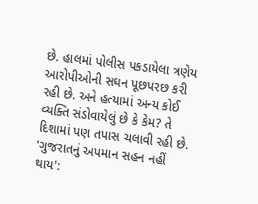છે. હાલમાં પોલીસ પકડાયેલા ત્રણેય આરોપીઓની સઘન પૂછપરછ કરી રહી છે. અને હત્યામાં અન્ય કોઈ વ્યક્તિ સંડોવાયેલું છે કે કેમ? તે દિશામાં પણ તપાસ ચલાવી રહી છે.
'ગુજરાતનું અપમાન સહન નહીં થાય':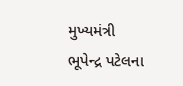મુખ્યમંત્રી ભૂપેન્દ્ર પટેલના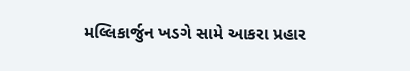મલ્લિકાર્જુન ખડગે સામે આકરા પ્રહાર